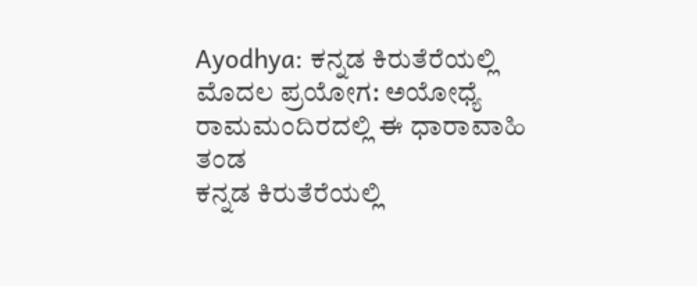Ayodhya: ಕನ್ನಡ ಕಿರುತೆರೆಯಲ್ಲಿ ಮೊದಲ ಪ್ರಯೋಗ: ಅಯೋಧ್ಯೆ ರಾಮಮಂದಿರದಲ್ಲಿ ಈ ಧಾರಾವಾಹಿ ತಂಡ
ಕನ್ನಡ ಕಿರುತೆರೆಯಲ್ಲಿ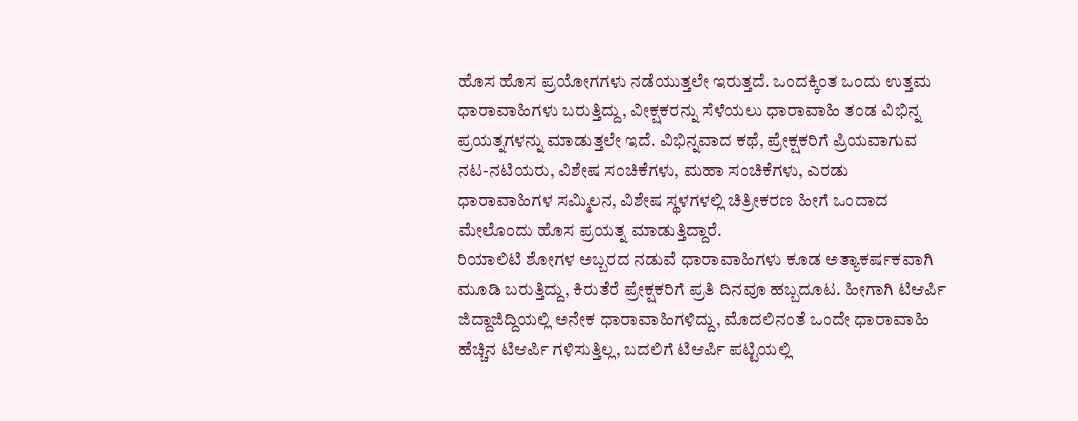ಹೊಸ ಹೊಸ ಪ್ರಯೋಗಗಳು ನಡೆಯುತ್ತಲೇ ಇರುತ್ತದೆ. ಒಂದಕ್ಕಿಂತ ಒಂದು ಉತ್ತಮ ಧಾರಾವಾಹಿಗಳು ಬರುತ್ತಿದ್ದು, ವೀಕ್ಷಕರನ್ನು ಸೆಳೆಯಲು ಧಾರಾವಾಹಿ ತಂಡ ವಿಭಿನ್ನ ಪ್ರಯತ್ನಗಳನ್ನು ಮಾಡುತ್ತಲೇ ಇದೆ. ವಿಭಿನ್ನವಾದ ಕಥೆ, ಪ್ರೇಕ್ಷಕರಿಗೆ ಪ್ರಿಯವಾಗುವ ನಟ-ನಟಿಯರು, ವಿಶೇಷ ಸಂಚಿಕೆಗಳು, ಮಹಾ ಸಂಚಿಕೆಗಳು, ಎರಡು ಧಾರಾವಾಹಿಗಳ ಸಮ್ಮಿಲನ, ವಿಶೇಷ ಸ್ಥಳಗಳಲ್ಲಿ ಚಿತ್ರೀಕರಣ ಹೀಗೆ ಒಂದಾದ ಮೇಲೊಂದು ಹೊಸ ಪ್ರಯತ್ನ ಮಾಡುತ್ತಿದ್ದಾರೆ.
ರಿಯಾಲಿಟಿ ಶೋಗಳ ಅಬ್ಬರದ ನಡುವೆ ಧಾರಾವಾಹಿಗಳು ಕೂಡ ಅತ್ಯಾಕರ್ಷಕವಾಗಿ ಮೂಡಿ ಬರುತ್ತಿದ್ದು, ಕಿರುತೆರೆ ಪ್ರೇಕ್ಷಕರಿಗೆ ಪ್ರತಿ ದಿನವೂ ಹಬ್ಬದೂಟ. ಹೀಗಾಗಿ ಟಿಆರ್ಪಿ ಜಿದ್ದಾಜಿದ್ದಿಯಲ್ಲಿ ಅನೇಕ ಧಾರಾವಾಹಿಗಳಿದ್ದು, ಮೊದಲಿನಂತೆ ಒಂದೇ ಧಾರಾವಾಹಿ ಹೆಚ್ಚಿನ ಟಿಆರ್ಪಿ ಗಳಿಸುತ್ತಿಲ್ಲ, ಬದಲಿಗೆ ಟಿಆರ್ಪಿ ಪಟ್ಟಿಯಲ್ಲಿ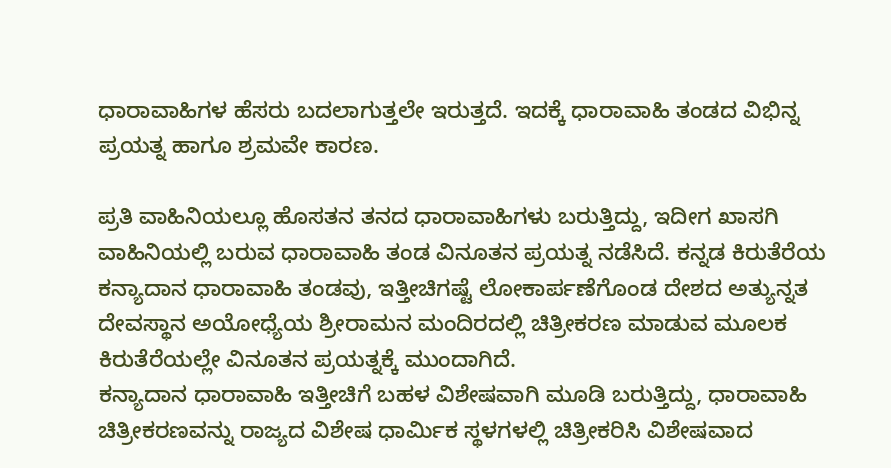ಧಾರಾವಾಹಿಗಳ ಹೆಸರು ಬದಲಾಗುತ್ತಲೇ ಇರುತ್ತದೆ. ಇದಕ್ಕೆ ಧಾರಾವಾಹಿ ತಂಡದ ವಿಭಿನ್ನ ಪ್ರಯತ್ನ ಹಾಗೂ ಶ್ರಮವೇ ಕಾರಣ.

ಪ್ರತಿ ವಾಹಿನಿಯಲ್ಲೂ ಹೊಸತನ ತನದ ಧಾರಾವಾಹಿಗಳು ಬರುತ್ತಿದ್ದು, ಇದೀಗ ಖಾಸಗಿ ವಾಹಿನಿಯಲ್ಲಿ ಬರುವ ಧಾರಾವಾಹಿ ತಂಡ ವಿನೂತನ ಪ್ರಯತ್ನ ನಡೆಸಿದೆ. ಕನ್ನಡ ಕಿರುತೆರೆಯ ಕನ್ಯಾದಾನ ಧಾರಾವಾಹಿ ತಂಡವು, ಇತ್ತೀಚಿಗಷ್ಟೆ ಲೋಕಾರ್ಪಣೆಗೊಂಡ ದೇಶದ ಅತ್ಯುನ್ನತ ದೇವಸ್ಥಾನ ಅಯೋಧ್ಯೆಯ ಶ್ರೀರಾಮನ ಮಂದಿರದಲ್ಲಿ ಚಿತ್ರೀಕರಣ ಮಾಡುವ ಮೂಲಕ ಕಿರುತೆರೆಯಲ್ಲೇ ವಿನೂತನ ಪ್ರಯತ್ನಕ್ಕೆ ಮುಂದಾಗಿದೆ.
ಕನ್ಯಾದಾನ ಧಾರಾವಾಹಿ ಇತ್ತೀಚಿಗೆ ಬಹಳ ವಿಶೇಷವಾಗಿ ಮೂಡಿ ಬರುತ್ತಿದ್ದು, ಧಾರಾವಾಹಿ ಚಿತ್ರೀಕರಣವನ್ನು ರಾಜ್ಯದ ವಿಶೇಷ ಧಾರ್ಮಿಕ ಸ್ಥಳಗಳಲ್ಲಿ ಚಿತ್ರೀಕರಿಸಿ ವಿಶೇಷವಾದ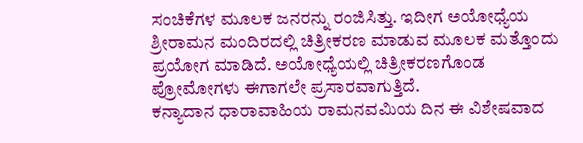ಸಂಚಿಕೆಗಳ ಮೂಲಕ ಜನರನ್ನು ರಂಜಿಸಿತ್ತು. ಇದೀಗ ಅಯೋಧ್ಯೆಯ ಶ್ರೀರಾಮನ ಮಂದಿರದಲ್ಲಿ ಚಿತ್ರೀಕರಣ ಮಾಡುವ ಮೂಲಕ ಮತ್ತೊಂದು ಪ್ರಯೋಗ ಮಾಡಿದೆ. ಅಯೋಧ್ಯೆಯಲ್ಲಿ ಚಿತ್ರೀಕರಣಗೊಂಡ ಪ್ರೋಮೋಗಳು ಈಗಾಗಲೇ ಪ್ರಸಾರವಾಗುತ್ತಿದೆ.
ಕನ್ಯಾದಾನ ಧಾರಾವಾಹಿಯ ರಾಮನವಮಿಯ ದಿನ ಈ ವಿಶೇಷವಾದ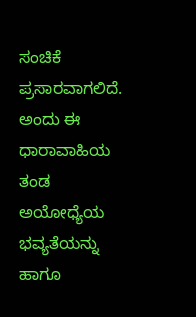ಸಂಚಿಕೆ ಪ್ರಸಾರವಾಗಲಿದೆ. ಅಂದು ಈ ಧಾರಾವಾಹಿಯ ತಂಡ ಅಯೋಧ್ಯೆಯ ಭವ್ಯತೆಯನ್ನು ಹಾಗೂ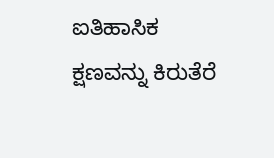ಐತಿಹಾಸಿಕ ಕ್ಷಣವನ್ನು ಕಿರುತೆರೆ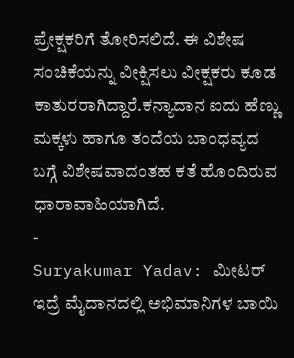ಪ್ರೇಕ್ಷಕರಿಗೆ ತೋರಿಸಲಿದೆ. ಈ ವಿಶೇಷ ಸಂಚಿಕೆಯನ್ನು ವೀಕ್ಷಿಸಲು ವೀಕ್ಷಕರು ಕೂಡ ಕಾತುರರಾಗಿದ್ದಾರೆ.ಕನ್ಯಾದಾನ ಐದು ಹೆಣ್ಣು ಮಕ್ಕಳು ಹಾಗೂ ತಂದೆಯ ಬಾಂಧವ್ಯದ ಬಗ್ಗೆ ವಿಶೇಷವಾದಂತಹ ಕತೆ ಹೊಂದಿರುವ ಧಾರಾವಾಹಿಯಾಗಿದೆ.
-
Suryakumar Yadav: ಮೀಟರ್ ಇದ್ರೆ ಮೈದಾನದಲ್ಲಿ ಅಭಿಮಾನಿಗಳ ಬಾಯಿ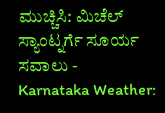ಮುಚ್ಚಿಸಿ: ಮಿಚೆಲ್ ಸ್ಯಾಂಟ್ನರ್ಗೆ ಸೂರ್ಯ ಸವಾಲು -
Karnataka Weather: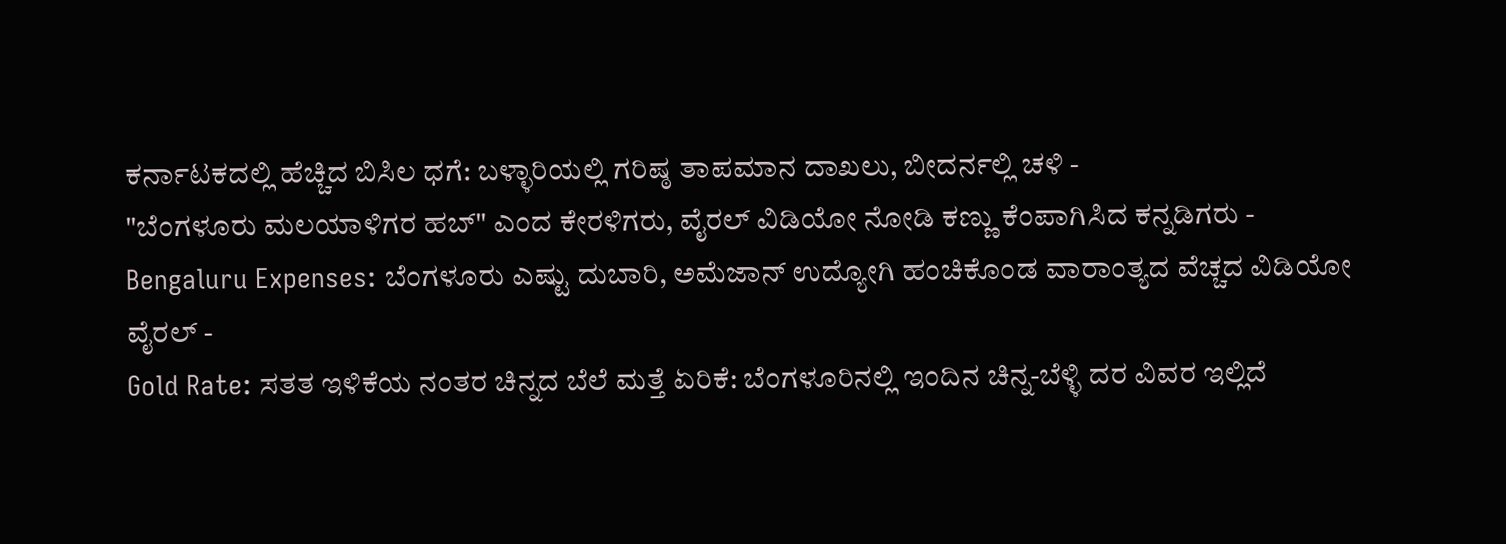ಕರ್ನಾಟಕದಲ್ಲಿ ಹೆಚ್ಚಿದ ಬಿಸಿಲ ಧಗೆ: ಬಳ್ಳಾರಿಯಲ್ಲಿ ಗರಿಷ್ಠ ತಾಪಮಾನ ದಾಖಲು, ಬೀದರ್ನಲ್ಲಿ ಚಳಿ -
"ಬೆಂಗಳೂರು ಮಲಯಾಳಿಗರ ಹಬ್" ಎಂದ ಕೇರಳಿಗರು, ವೈರಲ್ ವಿಡಿಯೋ ನೋಡಿ ಕಣ್ಣು ಕೆಂಪಾಗಿಸಿದ ಕನ್ನಡಿಗರು -
Bengaluru Expenses: ಬೆಂಗಳೂರು ಎಷ್ಟು ದುಬಾರಿ, ಅಮೆಜಾನ್ ಉದ್ಯೋಗಿ ಹಂಚಿಕೊಂಡ ವಾರಾಂತ್ಯದ ವೆಚ್ಚದ ವಿಡಿಯೋ ವೈರಲ್ -
Gold Rate: ಸತತ ಇಳಿಕೆಯ ನಂತರ ಚಿನ್ನದ ಬೆಲೆ ಮತ್ತೆ ಏರಿಕೆ: ಬೆಂಗಳೂರಿನಲ್ಲಿ ಇಂದಿನ ಚಿನ್ನ-ಬೆಳ್ಳಿ ದರ ವಿವರ ಇಲ್ಲಿದೆ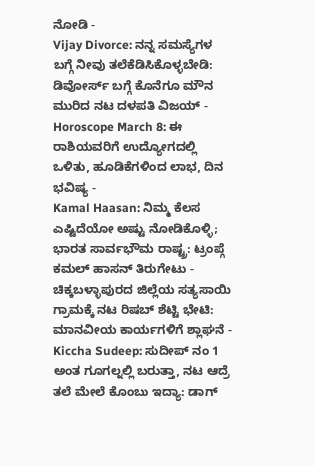ನೋಡಿ -
Vijay Divorce: ನನ್ನ ಸಮಸ್ಯೆಗಳ ಬಗ್ಗೆ ನೀವು ತಲೆಕೆಡಿಸಿಕೊಳ್ಳಬೇಡಿ: ಡಿವೋರ್ಸ್ ಬಗ್ಗೆ ಕೊನೆಗೂ ಮೌನ ಮುರಿದ ನಟ ದಳಪತಿ ವಿಜಯ್ -
Horoscope March 8: ಈ ರಾಶಿಯವರಿಗೆ ಉದ್ಯೋಗದಲ್ಲಿ ಒಳಿತು, ಹೂಡಿಕೆಗಳಿಂದ ಲಾಭ, ದಿನ ಭವಿಷ್ಯ -
Kamal Haasan: ನಿಮ್ಮ ಕೆಲಸ ಎಷ್ಟಿದೆಯೋ ಅಷ್ಟು ನೋಡಿಕೊಳ್ಳಿ; ಭಾರತ ಸಾರ್ವಭೌಮ ರಾಷ್ಟ್ರ: ಟ್ರಂಪ್ಗೆ ಕಮಲ್ ಹಾಸನ್ ತಿರುಗೇಟು -
ಚಿಕ್ಕಬಳ್ಳಾಪುರದ ಜಿಲ್ಲೆಯ ಸತ್ಯಸಾಯಿ ಗ್ರಾಮಕ್ಕೆ ನಟ ರಿಷಬ್ ಶೆಟ್ಟಿ ಭೇಟಿ: ಮಾನವೀಯ ಕಾರ್ಯಗಳಿಗೆ ಶ್ಲಾಘನೆ -
Kiccha Sudeep: ಸುದೀಪ್ ನಂ 1 ಅಂತ ಗೂಗಲ್ನಲ್ಲಿ ಬರುತ್ತಾ, ನಟ ಆದ್ರೆ ತಲೆ ಮೇಲೆ ಕೊಂಬು ಇದ್ಯಾ: ಡಾಗ್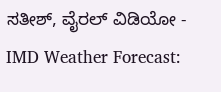ಸತೀಶ್, ವೈರಲ್ ವಿಡಿಯೋ -
IMD Weather Forecast: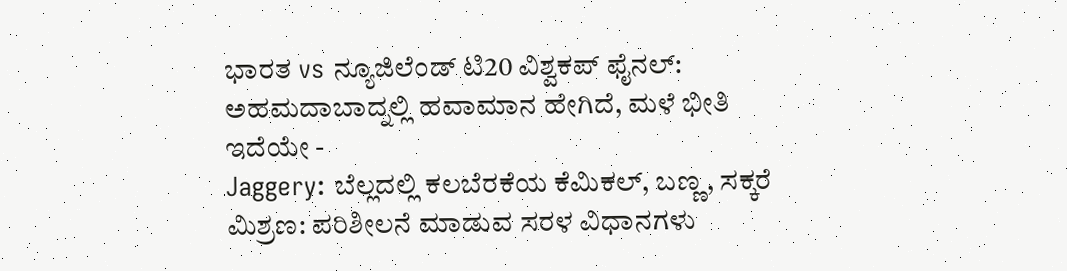ಭಾರತ vs ನ್ಯೂಜಿಲೆಂಡ್ ಟಿ20 ವಿಶ್ವಕಪ್ ಫೈನಲ್: ಅಹಮದಾಬಾದ್ನಲ್ಲಿ ಹವಾಮಾನ ಹೇಗಿದೆ, ಮಳೆ ಭೀತಿ ಇದೆಯೇ -
Jaggery: ಬೆಲ್ಲದಲ್ಲಿ ಕಲಬೆರಕೆಯ ಕೆಮಿಕಲ್, ಬಣ್ಣ, ಸಕ್ಕರೆ ಮಿಶ್ರಣ: ಪರಿಶೀಲನೆ ಮಾಡುವ ಸರಳ ವಿಧಾನಗಳು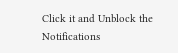Click it and Unblock the Notifications